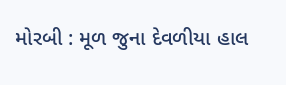મોરબી : મૂળ જુના દેવળીયા હાલ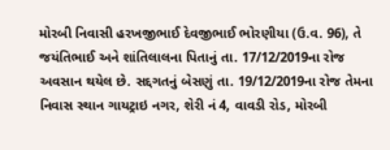મોરબી નિવાસી હરખજીભાઈ દેવજીભાઈ ભોરણીયા (ઉ.વ. 96), તે જયંતિભાઈ અને શાંતિલાલના પિતાનું તા. 17/12/2019ના રોજ અવસાન થયેલ છે. સદ્દગતનું બેસણું તા. 19/12/2019ના રોજ તેમના નિવાસ સ્થાન ગાયટ્રાઇ નગર, શેરી નં 4, વાવડી રોડ, મોરબી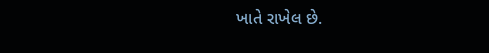ખાતે રાખેલ છે.